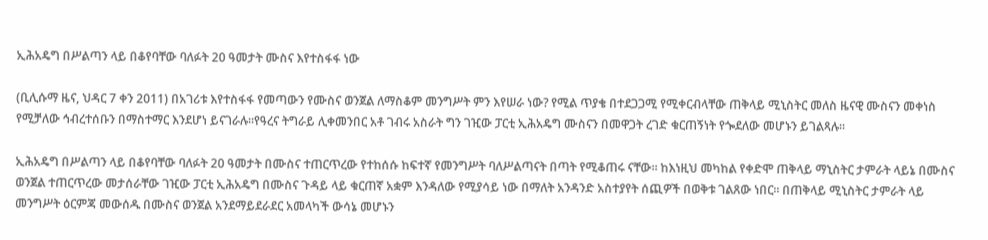ኢሕአዴግ በሥልጣን ላይ በቆየባቸው ባለፉት 20 ዓመታት ሙስና እየተስፋፋ ነው

(ቢሊሱማ ዜና, ህዳር 7 ቀን 2011) በአገሪቱ እየተስፋፋ የመጣውን የሙስና ወንጀል ለማስቆም መንግሥት ምን እየሠራ ነው? የሚል ጥያቄ በተደጋጋሚ የሚቀርብላቸው ጠቅላይ ሚኒስትር መለስ ዜናዊ ሙስናን መቀነስ የሚቻለው ኅብረተሰቡን በማስተማር እንደሆነ ይናገራሉ፡፡የዓረና ትግራይ ሊቀመንበር አቶ ገብሩ አስራት ግን ገዢው ፓርቲ ኢሕአዴግ ሙስናን በመዋጋት ረገድ ቁርጠኝነት የጐደለው መሆኑን ይገልጻሉ፡፡

ኢሕአዴግ በሥልጣን ላይ በቆየባቸው ባለፉት 20 ዓመታት በሙስና ተጠርጥረው የተከሰሱ ከፍተኛ የመንግሥት ባለሥልጣናት በጣት የሚቆጠሩ ናቸው፡፡ ከእነዚህ መካከል የቀድሞ ጠቅላይ ማኒስትር ታምራት ላይኔ በሙስና ወንጀል ተጠርጥረው መታሰራቸው ገዢው ፓርቲ ኢሕአዴግ በሙስና ጉዳይ ላይ ቁርጠኛ አቋም እንዳለው የሚያሳይ ነው በማለት አንዳንድ አስተያየት ሰጪዎች በወቅቱ ገልጸው ነበር፡፡ በጠቅላይ ሚኒስትር ታምራት ላይ መንግሥት ዕርምጃ መውሰዱ በሙስና ወንጀል አንደማይደራደር አመላካች ውሳኔ መሆኑን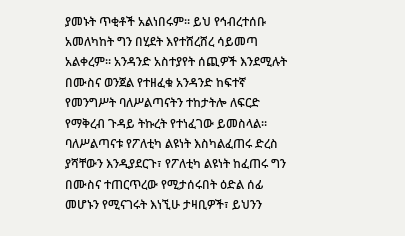ያመኑት ጥቂቶች አልነበሩም፡፡ ይህ የኅብረተሰቡ አመለካከት ግን በሂደት እየተሸረሸረ ሳይመጣ አልቀረም፡፡ አንዳንድ አስተያየት ሰጪዎች እንደሚሉት በሙስና ወንጀል የተዘፈቁ አንዳንድ ከፍተኛ የመንግሥት ባለሥልጣናትን ተከታትሎ ለፍርድ የማቅረብ ጉዳይ ትኩረት የተነፈገው ይመስላል፡፡ ባለሥልጣናቱ የፖለቲካ ልዩነት እስካልፈጠሩ ድረስ ያሻቸውን እንዲያደርጉ፣ የፖለቲካ ልዩነት ከፈጠሩ ግን በሙስና ተጠርጥረው የሚታሰሩበት ዕድል ሰፊ መሆኑን የሚናገሩት እነኚሁ ታዛቢዎች፣ ይህንን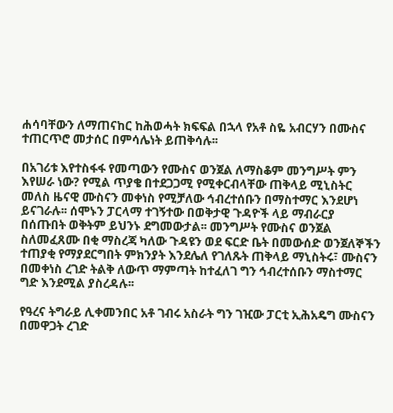ሐሳባቸውን ለማጠናከር ከሕወሓት ክፍፍል በኋላ የአቶ ስዬ አብርሃን በሙስና ተጠርጥሮ መታሰር በምሳሌነት ይጠቅሳሉ፡፡

በአገሪቱ እየተስፋፋ የመጣውን የሙስና ወንጀል ለማስቆም መንግሥት ምን እየሠራ ነው? የሚል ጥያቄ በተደጋጋሚ የሚቀርብላቸው ጠቅላይ ሚኒስትር መለስ ዜናዊ ሙስናን መቀነስ የሚቻለው ኅብረተሰቡን በማስተማር እንደሆነ ይናገራሉ፡፡ ሰሞኑን ፓርላማ ተገኝተው በወቅታዊ ጉዳዮች ላይ ማብራርያ በሰጡበት ወቅትም ይህንኑ ደግመውታል፡፡ መንግሥት የሙስና ወንጀል ስለመፈጸሙ በቂ ማስረጃ ካለው ጉዳዩን ወደ ፍርድ ቤት በመውሰድ ወንጀለኞችን ተጠያቂ የማያደርግበት ምክንያት እንደሌለ የገለጹት ጠቅላይ ማኒስትሩ፣ ሙስናን በመቀነስ ረገድ ትልቅ ለውጥ ማምጣት ከተፈለገ ግን ኅብረተሰቡን ማስተማር ግድ እንደሚል ያስረዳሉ፡፡

የዓረና ትግራይ ሊቀመንበር አቶ ገብሩ አስራት ግን ገዢው ፓርቲ ኢሕአዴግ ሙስናን በመዋጋት ረገድ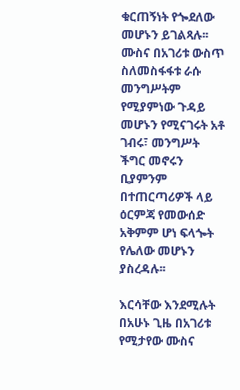ቁርጠኝነት የጐደለው መሆኑን ይገልጻሉ፡፡ ሙስና በአገሪቱ ውስጥ ስለመስፋፋቱ ራሱ መንግሥትም የሚያምነው ጉዳይ መሆኑን የሚናገሩት አቶ ገብሩ፣ መንግሥት ችግር መኖሩን ቢያምንም በተጠርጣሪዎች ላይ ዕርምጃ የመውሰድ አቅምም ሆነ ፍላጐት የሌለው መሆኑን ያስረዳሉ፡፡

እርሳቸው እንደሚሉት በአሁኑ ጊዜ በአገሪቱ የሚታየው ሙስና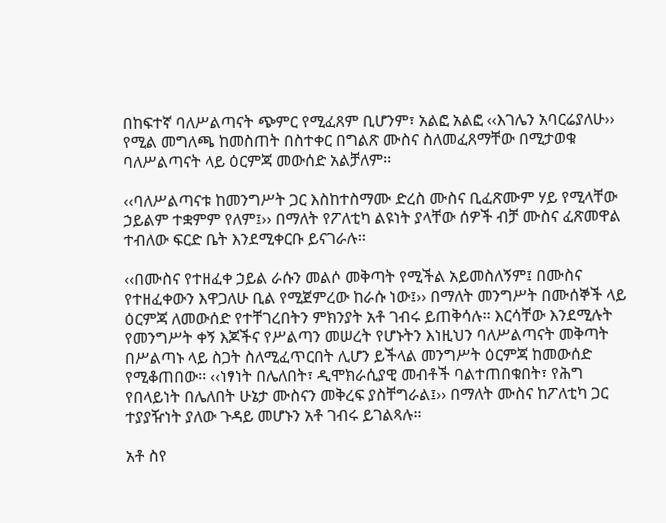በከፍተኛ ባለሥልጣናት ጭምር የሚፈጸም ቢሆንም፣ አልፎ አልፎ ‹‹እገሌን አባርሬያለሁ›› የሚል መግለጫ ከመስጠት በስተቀር በግልጽ ሙስና ስለመፈጸማቸው በሚታወቁ ባለሥልጣናት ላይ ዕርምጃ መውሰድ አልቻለም፡፡

‹‹ባለሥልጣናቱ ከመንግሥት ጋር እስከተስማሙ ድረስ ሙስና ቢፈጽሙም ሃይ የሚላቸው ኃይልም ተቋምም የለም፤›› በማለት የፖለቲካ ልዩነት ያላቸው ሰዎች ብቻ ሙስና ፈጽመዋል ተብለው ፍርድ ቤት እንደሚቀርቡ ይናገራሉ፡፡

‹‹በሙስና የተዘፈቀ ኃይል ራሱን መልሶ መቅጣት የሚችል አይመስለኝም፤ በሙስና የተዘፈቀውን እዋጋለሁ ቢል የሚጀምረው ከራሱ ነው፤›› በማለት መንግሥት በሙሰኞች ላይ ዕርምጃ ለመውሰድ የተቸገረበትን ምክንያት አቶ ገብሩ ይጠቅሳሉ፡፡ እርሳቸው እንደሚሉት የመንግሥት ቀኝ እጆችና የሥልጣን መሠረት የሆኑትን እነዚህን ባለሥልጣናት መቅጣት በሥልጣኑ ላይ ስጋት ስለሚፈጥርበት ሊሆን ይችላል መንግሥት ዕርምጃ ከመውሰድ የሚቆጠበው፡፡ ‹‹ነፃነት በሌለበት፣ ዲሞክራሲያዊ መብቶች ባልተጠበቁበት፣ የሕግ የበላይነት በሌለበት ሁኔታ ሙስናን መቅረፍ ያስቸግራል፤›› በማለት ሙስና ከፖለቲካ ጋር ተያያዥነት ያለው ጉዳይ መሆኑን አቶ ገብሩ ይገልጻሉ፡፡

አቶ ስየ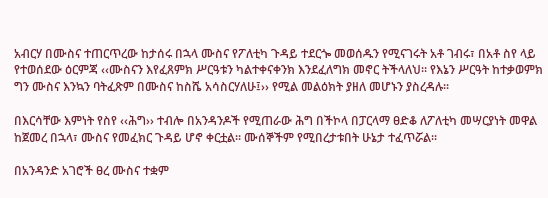አብርሃ በሙስና ተጠርጥረው ከታሰሩ በኋላ ሙስና የፖለቲካ ጉዳይ ተደርጐ መወሰዱን የሚናገሩት አቶ ገብሩ፣ በአቶ ስየ ላይ የተወሰደው ዕርምጃ ‹‹ሙስናን እየፈጸምክ ሥርዓቱን ካልተቀናቀንክ እንደፈለግክ መኖር ትችላለህ፡፡ የእኔን ሥርዓት ከተቃወምክ ግን ሙስና እንኳን ባትፈጽም በሙስና ከስሼ አሳስርሃለሁ፤›› የሚል መልዕክት ያዘለ መሆኑን ያስረዳሉ፡፡

በእርሳቸው እምነት የስየ ‹‹ሕግ›› ተብሎ በአንዳንዶች የሚጠራው ሕግ በችኮላ በፓርላማ ፀድቆ ለፖለቲካ መሣርያነት መዋል ከጀመረ በኋላ፣ ሙስና የመፈክር ጉዳይ ሆኖ ቀርቷል፡፡ ሙሰኞችም የሚበረታቱበት ሁኔታ ተፈጥሯል፡፡

በአንዳንድ አገሮች ፀረ ሙስና ተቋም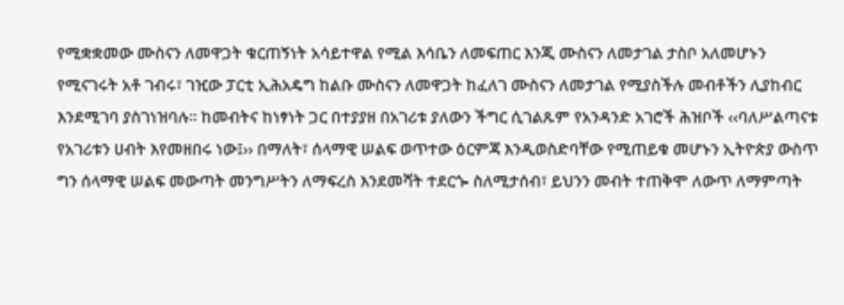የሚቋቋመው ሙስናን ለመዋጋት ቁርጠኝነት አሳይተዋል የሚል እሳቤን ለመፍጠር እንጂ ሙስናን ለመታገል ታስቦ አለመሆኑን የሚናገሩት አቶ ገብሩ፣ ገዢው ፓርቲ ኢሕአዴግ ከልቡ ሙስናን ለመዋጋት ከፈለገ ሙስናን ለመታገል የሚያስችሉ መብቶችን ሊያከብር እንደሚገባ ያስገነዝባሉ፡፡ ከመብትና ከነፃነት ጋር በተያያዘ በአገሪቱ ያለውን ችግር ሲገልጹም የአንዳንድ አገሮች ሕዝቦች ‹‹ባለሥልጣናቱ የአገሪቱን ሀብት እየመዘበሩ ነው፤›› በማለት፣ ሰላማዊ ሠልፍ ወጥተው ዕርምጃ እንዲወስድባቸው የሚጠይቁ መሆኑን ኢትዮጵያ ውስጥ ግን ሰላማዊ ሠልፍ መውጣት መንግሥትን ለማፍረስ እንደመሻት ተደርጐ ስለሚታሰብ፣ ይህንን መብት ተጠቅሞ ለውጥ ለማምጣት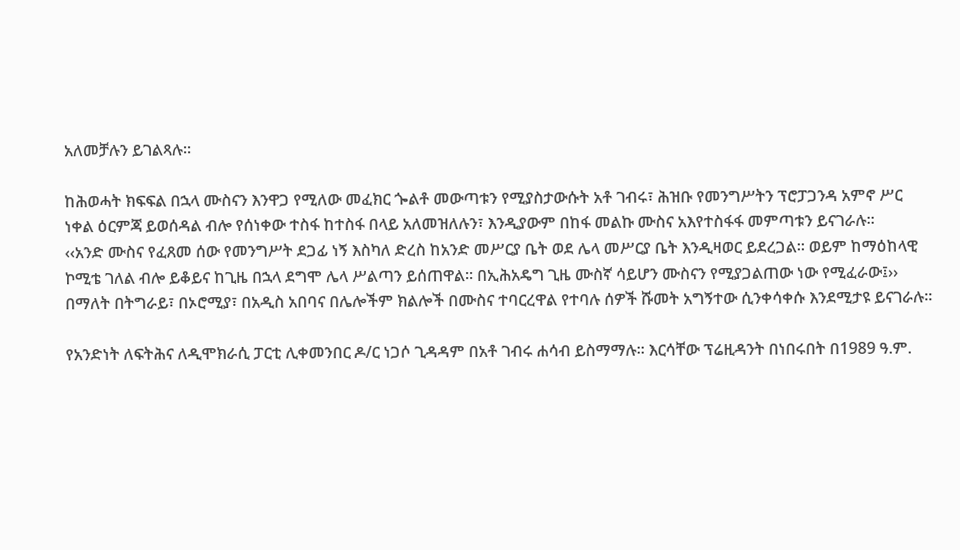አለመቻሉን ይገልጻሉ፡፡

ከሕወሓት ክፍፍል በኋላ ሙስናን እንዋጋ የሚለው መፈክር ጐልቶ መውጣቱን የሚያስታውሱት አቶ ገብሩ፣ ሕዝቡ የመንግሥትን ፕሮፓጋንዳ አምኖ ሥር ነቀል ዕርምጃ ይወሰዳል ብሎ የሰነቀው ተስፋ ከተስፋ በላይ አለመዝለሉን፣ እንዲያውም በከፋ መልኩ ሙስና አእየተስፋፋ መምጣቱን ይናገራሉ፡፡
‹‹አንድ ሙስና የፈጸመ ሰው የመንግሥት ደጋፊ ነኝ እስካለ ድረስ ከአንድ መሥርያ ቤት ወደ ሌላ መሥርያ ቤት እንዲዛወር ይደረጋል፡፡ ወይም ከማዕከላዊ ኮሚቴ ገለል ብሎ ይቆይና ከጊዜ በኋላ ደግሞ ሌላ ሥልጣን ይሰጠዋል፡፡ በኢሕአዴግ ጊዜ ሙስኛ ሳይሆን ሙስናን የሚያጋልጠው ነው የሚፈራው፤›› በማለት በትግራይ፣ በኦሮሚያ፣ በአዲስ አበባና በሌሎችም ክልሎች በሙስና ተባርረዋል የተባሉ ሰዎች ሹመት አግኝተው ሲንቀሳቀሱ እንደሚታዩ ይናገራሉ፡፡

የአንድነት ለፍትሕና ለዲሞክራሲ ፓርቲ ሊቀመንበር ዶ/ር ነጋሶ ጊዳዳም በአቶ ገብሩ ሐሳብ ይስማማሉ፡፡ እርሳቸው ፕሬዚዳንት በነበሩበት በ1989 ዓ.ም.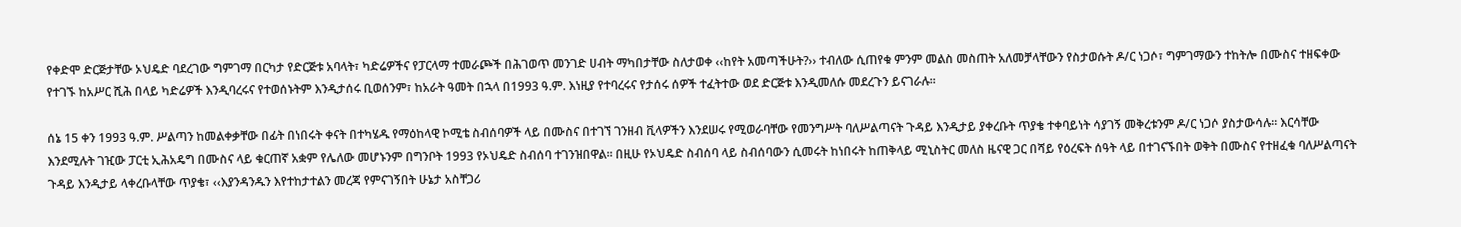የቀድሞ ድርጅታቸው ኦህዴድ ባደረገው ግምገማ በርካታ የድርጅቱ አባላት፣ ካድሬዎችና የፓርላማ ተመራጮች በሕገወጥ መንገድ ሀብት ማካበታቸው ስለታወቀ ‹‹ከየት አመጣችሁት?›› ተብለው ሲጠየቁ ምንም መልስ መስጠት አለመቻላቸውን የስታወሱት ዶ/ር ነጋሶ፣ ግምገማውን ተከትሎ በሙስና ተዘፍቀው የተገኙ ከአሥር ሺሕ በላይ ካድሬዎች እንዲባረሩና የተወሰኑትም እንዲታሰሩ ቢወሰንም፣ ከአራት ዓመት በኋላ በ1993 ዓ.ም. እነዚያ የተባረሩና የታሰሩ ሰዎች ተፈትተው ወደ ድርጅቱ እንዲመለሱ መደረጉን ይናገራሉ፡፡

ሰኔ 15 ቀን 1993 ዓ.ም. ሥልጣን ከመልቀቃቸው በፊት በነበሩት ቀናት በተካሄዱ የማዕከላዊ ኮሚቴ ስብሰባዎች ላይ በሙስና በተገኘ ገንዘብ ቪላዎችን እንደሠሩ የሚወራባቸው የመንግሥት ባለሥልጣናት ጉዳይ እንዲታይ ያቀረቡት ጥያቄ ተቀባይነት ሳያገኝ መቅረቱንም ዶ/ር ነጋሶ ያስታውሳሉ፡፡ እርሳቸው እንደሚሉት ገዢው ፓርቲ ኢሕአዴግ በሙስና ላይ ቁርጠኛ አቋም የሌለው መሆኑንም በግንቦት 1993 የኦህዴድ ስብሰባ ተገንዝበዋል፡፡ በዚሁ የኦህዴድ ስብሰባ ላይ ስብሰባውን ሲመሩት ከነበሩት ከጠቅላይ ሚኒስትር መለስ ዜናዊ ጋር በሻይ የዕረፍት ሰዓት ላይ በተገናኙበት ወቅት በሙስና የተዘፈቁ ባለሥልጣናት ጉዳይ እንዲታይ ላቀረቡላቸው ጥያቄ፣ ‹‹እያንዳንዱን እየተከታተልን መረጃ የምናገኝበት ሁኔታ አስቸጋሪ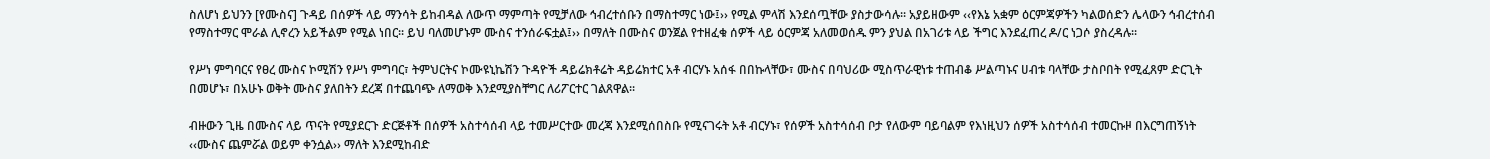ስለሆነ ይህንን [የሙስና] ጉዳይ በሰዎች ላይ ማንሳት ይከብዳል ለውጥ ማምጣት የሚቻለው ኅብረተሰቡን በማስተማር ነው፤›› የሚል ምላሽ እንደሰጧቸው ያስታውሳሉ፡፡ አያይዘውም ‹‹የእኔ አቋም ዕርምጃዎችን ካልወሰድን ሌላውን ኅብረተሰብ የማስተማር ሞራል ሊኖረን አይችልም የሚል ነበር፡፡ ይህ ባለመሆኑም ሙስና ተንሰራፍቷል፤›› በማለት በሙስና ወንጀል የተዘፈቁ ሰዎች ላይ ዕርምጃ አለመወሰዱ ምን ያህል በአገሪቱ ላይ ችግር እንደፈጠረ ዶ/ር ነጋሶ ያስረዳሉ፡፡

የሥነ ምግባርና የፀረ ሙስና ኮሚሽን የሥነ ምግባር፣ ትምህርትና ኮሙዩኒኬሽን ጉዳዮች ዳይሬክቶሬት ዳይሬክተር አቶ ብርሃኑ አሰፋ በበኩላቸው፣ ሙስና በባህሪው ሚስጥራዊነቱ ተጠብቆ ሥልጣኑና ሀብቱ ባላቸው ታስቦበት የሚፈጸም ድርጊት በመሆኑ፣ በአሁኑ ወቅት ሙስና ያለበትን ደረጃ በተጨባጭ ለማወቅ እንደሚያስቸግር ለሪፖርተር ገልጸዋል፡፡

ብዙውን ጊዜ በሙስና ላይ ጥናት የሚያደርጉ ድርጅቶች በሰዎች አስተሳሰብ ላይ ተመሥርተው መረጃ እንደሚሰበስቡ የሚናገሩት አቶ ብርሃኑ፣ የሰዎች አስተሳሰብ ቦታ የለውም ባይባልም የእነዚህን ሰዎች አስተሳሰብ ተመርኩዞ በእርግጠኝነት ‹‹ሙስና ጨምሯል ወይም ቀንሷል›› ማለት እንደሚከብድ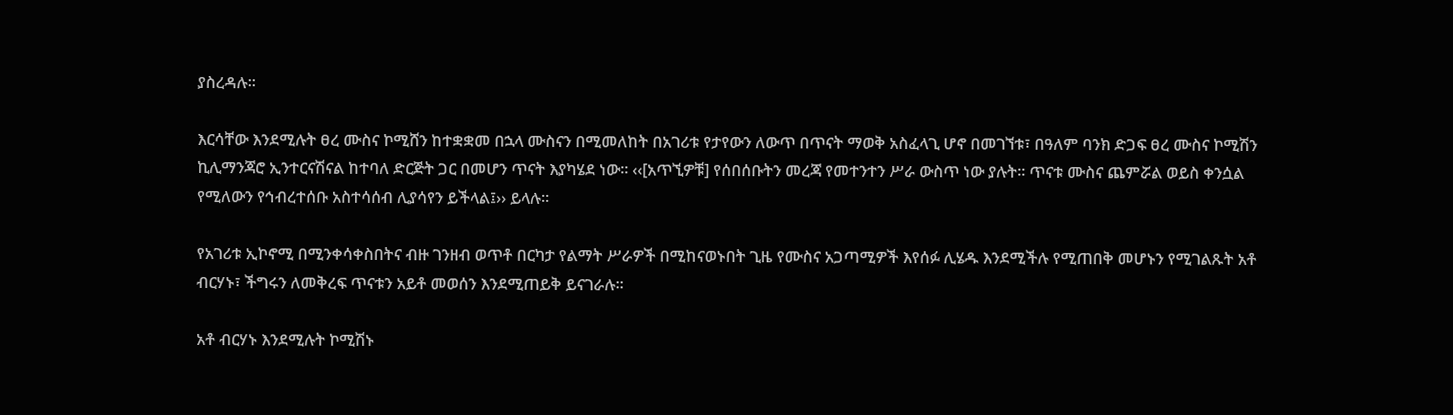ያስረዳሉ፡፡

እርሳቸው እንደሚሉት ፀረ ሙስና ኮሚሸን ከተቋቋመ በኋላ ሙስናን በሚመለከት በአገሪቱ የታየውን ለውጥ በጥናት ማወቅ አስፈላጊ ሆኖ በመገኘቱ፣ በዓለም ባንክ ድጋፍ ፀረ ሙስና ኮሚሽን ኪሊማንጃሮ ኢንተርናሽናል ከተባለ ድርጅት ጋር በመሆን ጥናት እያካሄደ ነው፡፡ ‹‹[አጥኚዎቹ] የሰበሰቡትን መረጃ የመተንተን ሥራ ውስጥ ነው ያሉት፡፡ ጥናቱ ሙስና ጨምሯል ወይስ ቀንሷል የሚለውን የኅብረተሰቡ አስተሳሰብ ሊያሳየን ይችላል፤›› ይላሉ፡፡

የአገሪቱ ኢኮኖሚ በሚንቀሳቀስበትና ብዙ ገንዘብ ወጥቶ በርካታ የልማት ሥራዎች በሚከናወኑበት ጊዜ የሙስና አጋጣሚዎች እየሰፉ ሊሄዱ እንደሚችሉ የሚጠበቅ መሆኑን የሚገልጹት አቶ ብርሃኑ፣ ችግሩን ለመቅረፍ ጥናቱን አይቶ መወሰን እንደሚጠይቅ ይናገራሉ፡፡

አቶ ብርሃኑ እንደሚሉት ኮሚሽኑ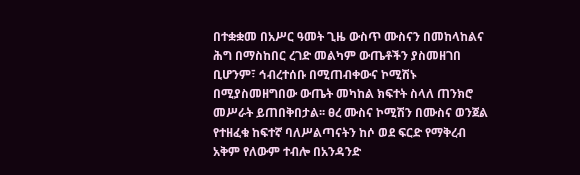በተቋቋመ በአሥር ዓመት ጊዜ ውስጥ ሙስናን በመከላከልና ሕግ በማስከበር ረገድ መልካም ውጤቶችን ያስመዘገበ ቢሆንም፣ ኅብረተሰቡ በሚጠብቀውና ኮሚሽኑ በሚያስመዘግበው ውጤት መካከል ክፍተት ስላለ ጠንክሮ መሥራት ይጠበቅበታል፡፡ ፀረ ሙስና ኮሚሽን በሙስና ወንጀል የተዘፈቁ ከፍተኛ ባለሥልጣናትን ከሶ ወደ ፍርድ የማቅረብ አቅም የለውም ተብሎ በአንዳንድ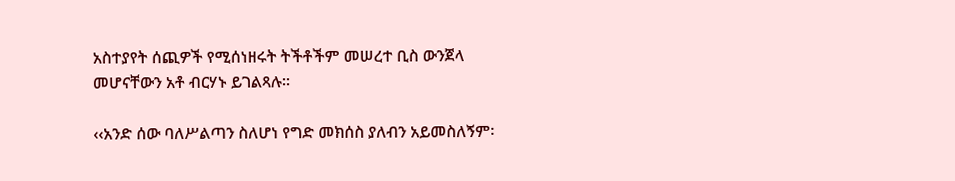አስተያየት ሰጪዎች የሚሰነዘሩት ትችቶችም መሠረተ ቢስ ውንጀላ መሆናቸውን አቶ ብርሃኑ ይገልጻሉ፡፡

‹‹አንድ ሰው ባለሥልጣን ስለሆነ የግድ መክሰስ ያለብን አይመስለኝም፡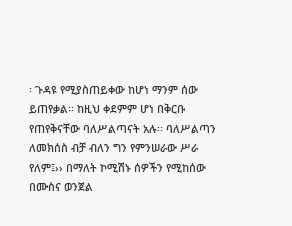፡ ጉዳዩ የሚያስጠይቀው ከሆነ ማንም ሰው ይጠየቃል፡፡ ከዚህ ቀደምም ሆነ በቅርቡ የጠየቅናቸው ባለሥልጣናት አሉ፡፡ ባለሥልጣን ለመክሰስ ብቻ ብለን ግን የምንሠራው ሥራ የለም፤›› በማለት ኮሚሽኑ ሰዎችን የሚከሰው በሙስና ወንጀል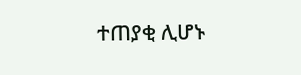ተጠያቂ ሊሆኑ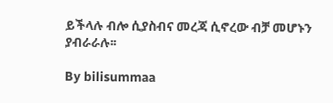ይችላሉ ብሎ ሲያስብና መረጃ ሲኖረው ብቻ መሆኑን ያብራራሉ፡፡

By bilisummaa